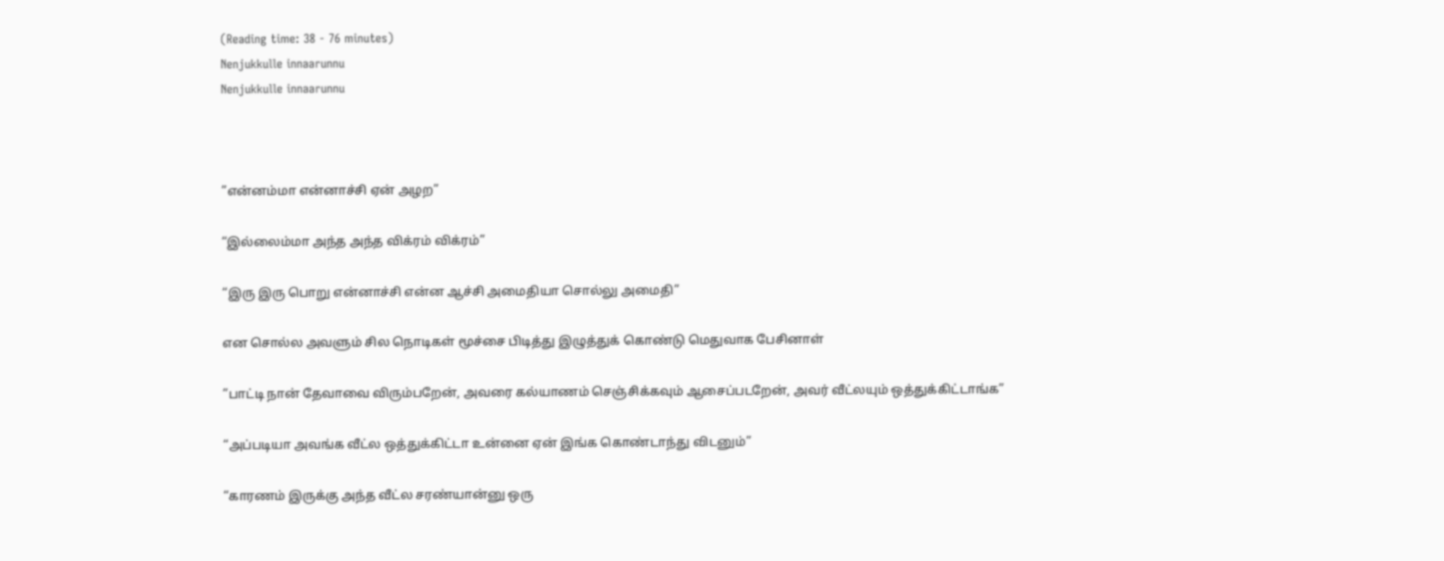(Reading time: 38 - 76 minutes)
Nenjukkulle innaarunnu
Nenjukkulle innaarunnu



”என்னம்மா என்னாச்சி ஏன் அழற”

“இல்லைம்மா அந்த அந்த விக்ரம் விக்ரம்”

“இரு இரு பொறு என்னாச்சி என்ன ஆச்சி அமைதியா சொல்லு அமைதி”

என சொல்ல அவளும் சில நொடிகள் மூச்சை பிடித்து இழுத்துக் கொண்டு மெதுவாக பேசினாள்

”பாட்டி நான் தேவாவை விரும்பறேன், அவரை கல்யாணம் செஞ்சிக்கவும் ஆசைப்படறேன், அவர் வீட்லயும் ஒத்துக்கிட்டாங்க”

“அப்படியா அவங்க வீட்ல ஒத்துக்கிட்டா உன்னை ஏன் இங்க கொண்டாந்து விடனும்”

“காரணம் இருக்கு அந்த வீட்ல சரண்யான்னு ஒரு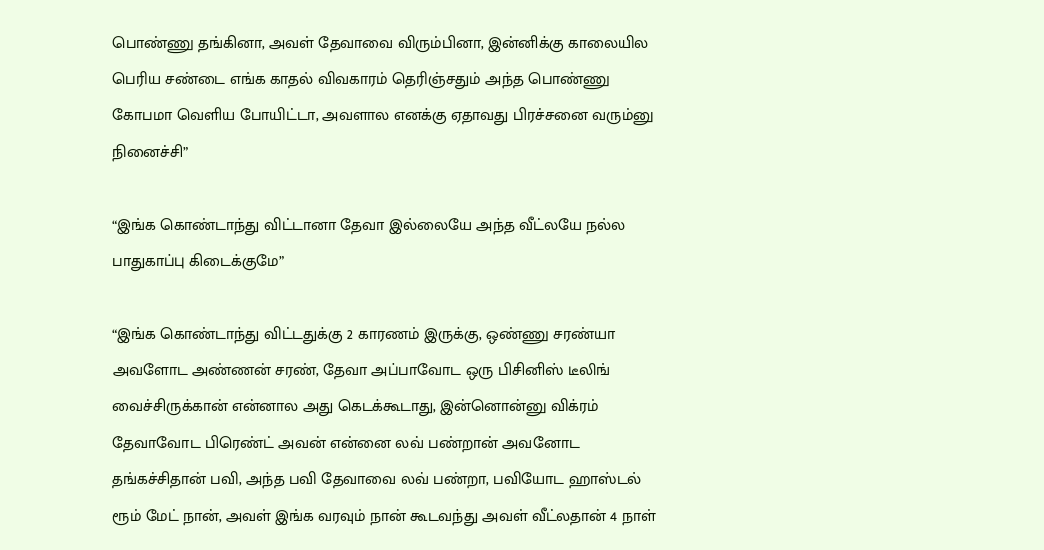பொண்ணு தங்கினா, அவள் தேவாவை விரும்பினா, இன்னிக்கு காலையில பெரிய சண்டை எங்க காதல் விவகாரம் தெரிஞ்சதும் அந்த பொண்ணு கோபமா வெளிய போயிட்டா, அவளால எனக்கு ஏதாவது பிரச்சனை வரும்னு நினைச்சி”

“இங்க கொண்டாந்து விட்டானா தேவா இல்லையே அந்த வீட்லயே நல்ல பாதுகாப்பு கிடைக்குமே”

“இங்க கொண்டாந்து விட்டதுக்கு 2 காரணம் இருக்கு, ஒண்ணு சரண்யா அவளோட அண்ணன் சரண், தேவா அப்பாவோட ஒரு பிசினிஸ் டீலிங் வைச்சிருக்கான் என்னால அது கெடக்கூடாது, இன்னொன்னு விக்ரம் தேவாவோட பிரெண்ட் அவன் என்னை லவ் பண்றான் அவனோட தங்கச்சிதான் பவி, அந்த பவி தேவாவை லவ் பண்றா, பவியோட ஹாஸ்டல் ரூம் மேட் நான், அவள் இங்க வரவும் நான் கூடவந்து அவள் வீட்லதான் 4 நாள்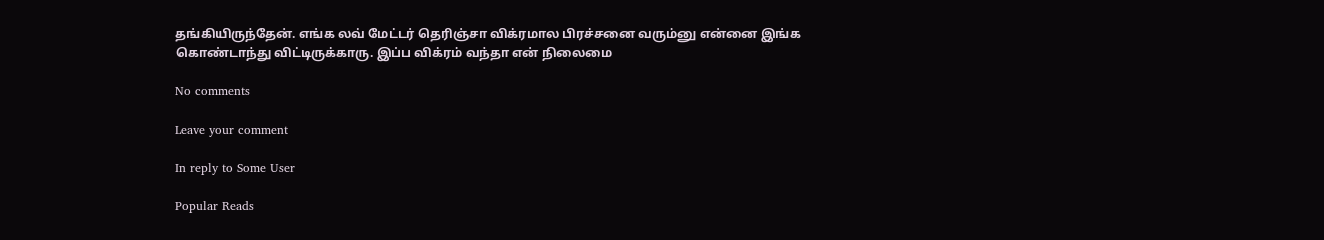தங்கியிருந்தேன். எங்க லவ் மேட்டர் தெரிஞ்சா விக்ரமால பிரச்சனை வரும்னு என்னை இங்க கொண்டாந்து விட்டிருக்காரு. இப்ப விக்ரம் வந்தா என் நிலைமை

No comments

Leave your comment

In reply to Some User

Popular Reads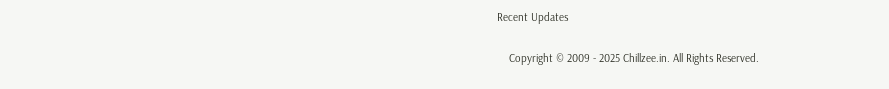Recent Updates

    Copyright © 2009 - 2025 Chillzee.in. All Rights Reserved.